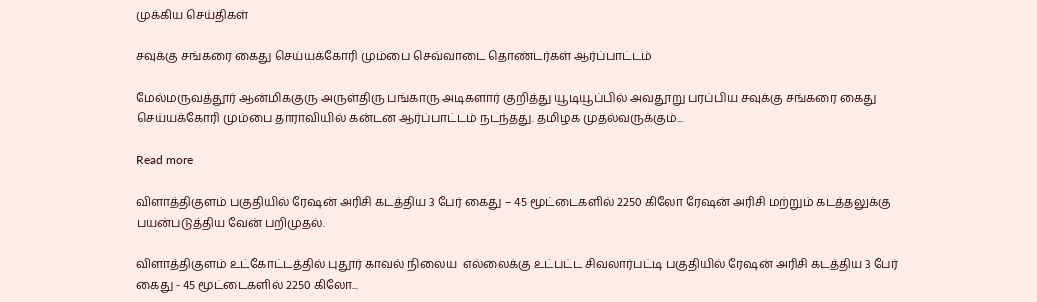முக்கிய செய்திகள்

சவுக்கு சங்கரை கைது செய்யக்கோரி மும்பை செவ்வாடை தொண்டர்கள் ஆர்ப்பாட்டம்

மேல்மருவத்தூர் ஆன்மிககுரு அருள்திரு பங்காரு அடிகளார் குறித்து யூடியூப்பில் அவதூறு பரப்பிய சவுக்கு சங்கரை கைது செய்யக்கோரி மும்பை தாராவியில் கன்டன ஆர்ப்பாட்டம் நடந்தது. தமிழக முதல்வருக்கும்...

Read more

விளாத்திகுளம் பகுதியில் ரேஷன் அரிசி கடத்திய 3 பேர் கைது – 45 மூட்டைகளில் 2250 கிலோ ரேஷன் அரிசி மற்றும் கடத்தலுக்கு பயன்படுத்திய வேன் பறிமுதல்.

விளாத்திகுளம் உட்கோட்டத்தில் புதூர் காவல் நிலைய  எல்லைக்கு உட்பட்ட சிவலார்பட்டி பகுதியில் ரேஷன் அரிசி கடத்திய 3 பேர் கைது - 45 மூட்டைகளில் 2250 கிலோ...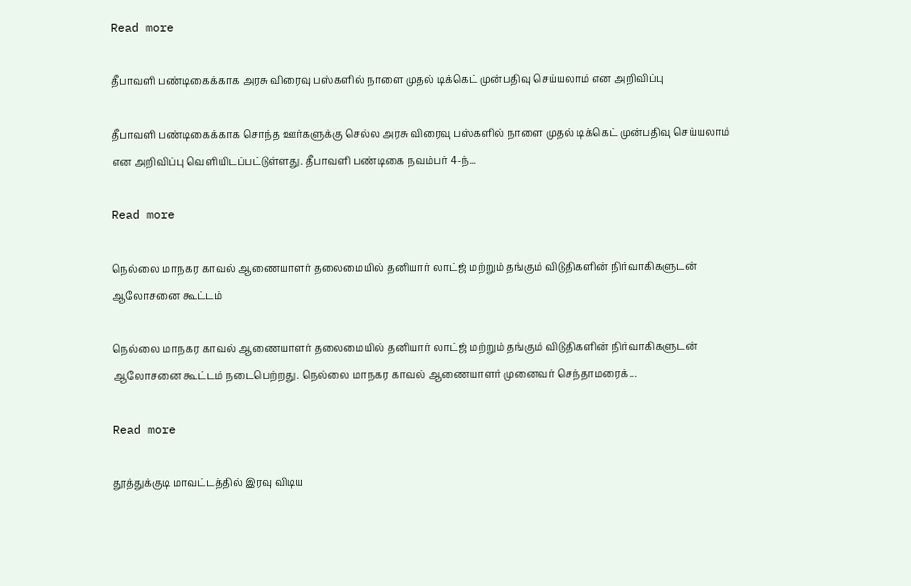Read more

தீபாவளி பண்டிகைக்காக அரசு விரைவு பஸ்களில் நாளை முதல் டிக்கெட் முன்பதிவு செய்யலாம் என அறிவிப்பு

தீபாவளி பண்டிகைக்காக சொந்த ஊர்களுக்கு செல்ல அரசு விரைவு பஸ்களில் நாளை முதல் டிக்கெட் முன்பதிவு செய்யலாம் என அறிவிப்பு வெளியிடப்பட்டுள்ளது. தீபாவளி பண்டிகை நவம்பர் 4-ந்...

Read more

நெல்லை மாநகர காவல் ஆணையாளர் தலைமையில் தனியார் லாட்ஜ் மற்றும் தங்கும் விடுதிகளின் நிர்வாகிகளுடன் ஆலோசனை கூட்டம்

நெல்லை மாநகர காவல் ஆணையாளர் தலைமையில் தனியார் லாட்ஜ் மற்றும் தங்கும் விடுதிகளின் நிர்வாகிகளுடன் ஆலோசனை கூட்டம் நடைபெற்றது. நெல்லை மாநகர காவல் ஆணையாளர் முனைவர் செந்தாமரைக்...

Read more

தூத்துக்குடி மாவட்டத்தில் இரவு விடிய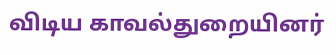விடிய காவல்துறையினர்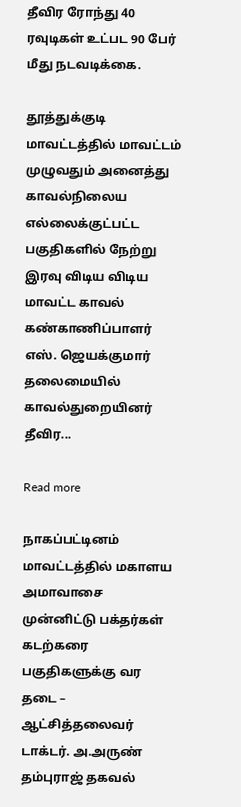தீவிர ரோந்து 40 ரவுடிகள் உட்பட 90 பேர் மீது நடவடிக்கை.

தூத்துக்குடி மாவட்டத்தில் மாவட்டம் முழுவதும் அனைத்து காவல்நிலைய எல்லைக்குட்பட்ட பகுதிகளில் நேற்று இரவு விடிய விடிய மாவட்ட காவல் கண்காணிப்பாளர் எஸ். ஜெயக்குமார் தலைமையில் காவல்துறையினர் தீவிர...

Read more

நாகப்பட்டினம் மாவட்டத்தில் மகாளய அமாவாசை முன்னிட்டு பக்தர்கள் கடற்கரை பகுதிகளுக்கு வர தடை – ஆட்சித்தலைவர் டாக்டர். அ.அருண் தம்புராஜ் தகவல்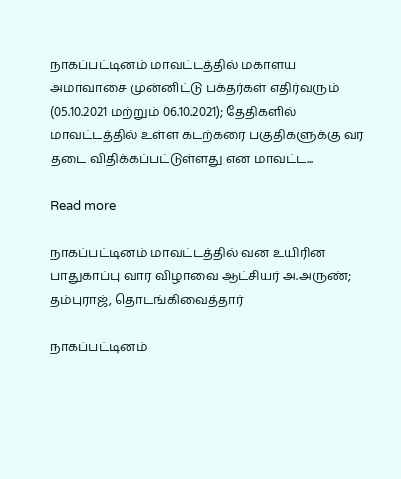நாகப்பட்டினம் மாவட்டத்தில் மகாளய அமாவாசை முன்னிட்டு பக்தர்கள் எதிர்வரும் (05.10.2021 மற்றும் 06.10.2021); தேதிகளில் மாவட்டத்தில் உள்ள கடற்கரை பகுதிகளுக்கு வர தடை விதிக்கப்பட்டுள்ளது என மாவட்ட...

Read more

நாகப்பட்டினம் மாவட்டத்தில் வன உயிரின பாதுகாப்பு வார விழாவை ஆட்சியர் அ.அருண்; தம்புராஜ், தொடங்கிவைத்தார்

நாகப்பட்டினம்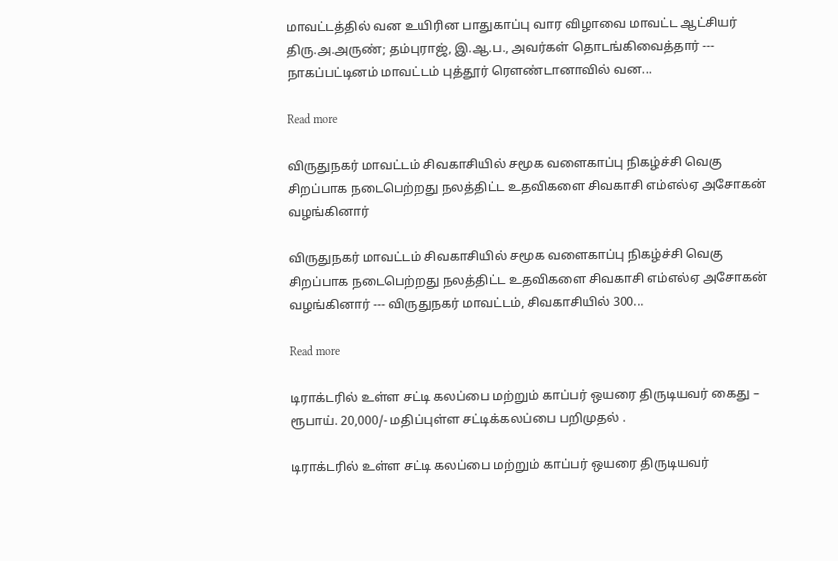மாவட்டத்தில் வன உயிரின பாதுகாப்பு வார விழாவை மாவட்ட ஆட்சியர் திரு.அ.அருண்; தம்புராஜ், இ.ஆ.ப., அவர்கள் தொடங்கிவைத்தார் --- நாகப்பட்டினம் மாவட்டம் புத்தூர் ரௌண்டானாவில் வன...

Read more

விருதுநகர் மாவட்டம் சிவகாசியில் சமூக வளைகாப்பு நிகழ்ச்சி வெகு சிறப்பாக நடைபெற்றது நலத்திட்ட உதவிகளை சிவகாசி எம்எல்ஏ அசோகன் வழங்கினார்

விருதுநகர் மாவட்டம் சிவகாசியில் சமூக வளைகாப்பு நிகழ்ச்சி வெகு சிறப்பாக நடைபெற்றது நலத்திட்ட உதவிகளை சிவகாசி எம்எல்ஏ அசோகன் வழங்கினார் --- விருதுநகர் மாவட்டம், சிவகாசியில் 300...

Read more

டிராக்டரில் உள்ள சட்டி கலப்பை மற்றும் காப்பர் ஒயரை திருடியவர் கைது – ரூபாய். 20,000/- மதிப்புள்ள சட்டிக்கலப்பை பறிமுதல் .

டிராக்டரில் உள்ள சட்டி கலப்பை மற்றும் காப்பர் ஒயரை திருடியவர்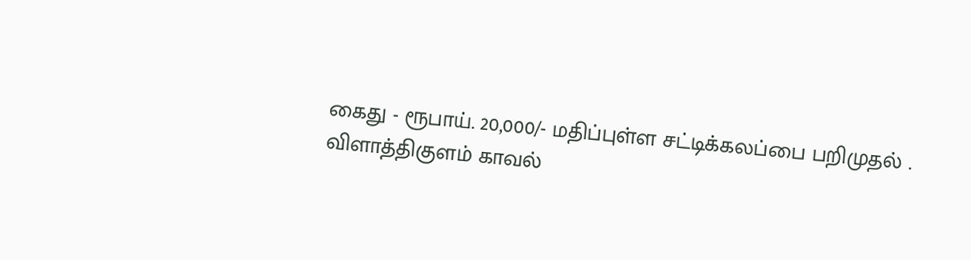கைது - ரூபாய். 20,000/- மதிப்புள்ள சட்டிக்கலப்பை பறிமுதல் . விளாத்திகுளம் காவல்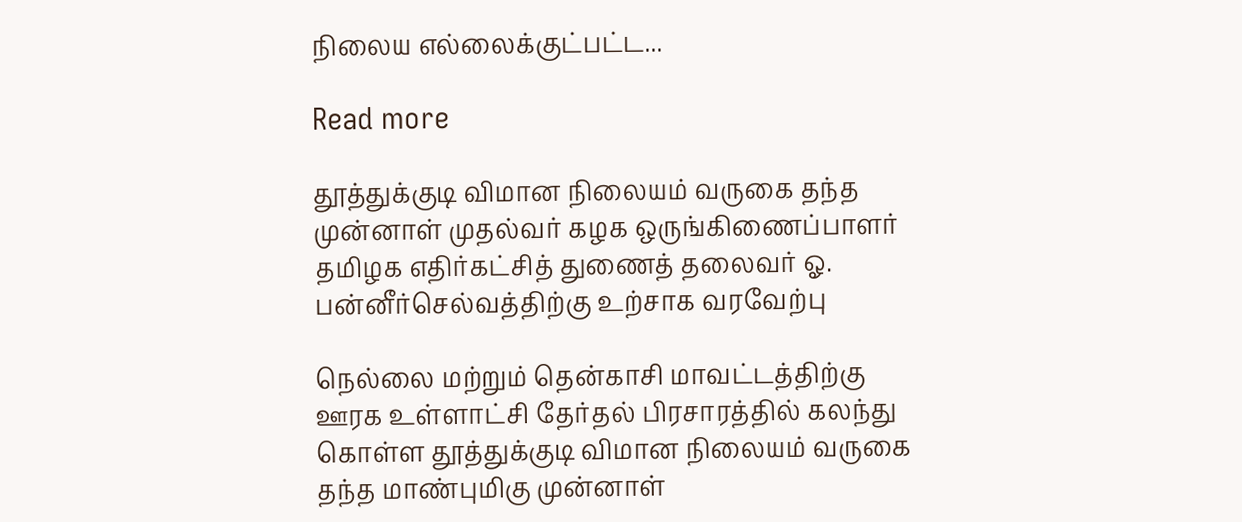நிலைய எல்லைக்குட்பட்ட...

Read more

தூத்துக்குடி விமான நிலையம் வருகை தந்த முன்னாள் முதல்வர் கழக ஒருங்கிணைப்பாளர் தமிழக எதிர்கட்சித் துணைத் தலைவர் ஓ. பன்னீர்செல்வத்திற்கு உற்சாக வரவேற்பு

நெல்லை மற்றும் தென்காசி மாவட்டத்திற்கு ஊரக உள்ளாட்சி தேர்தல் பிரசாரத்தில் கலந்து கொள்ள தூத்துக்குடி விமான நிலையம் வருகை தந்த மாண்புமிகு முன்னாள்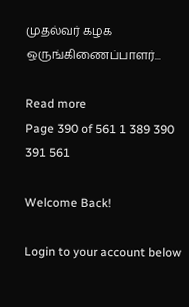முதல்வர் கழக ஒருங்கிணைப்பாளர்...

Read more
Page 390 of 561 1 389 390 391 561

Welcome Back!

Login to your account below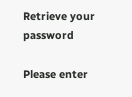Retrieve your password

Please enter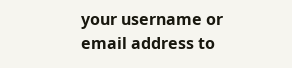your username or email address to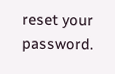reset your password.